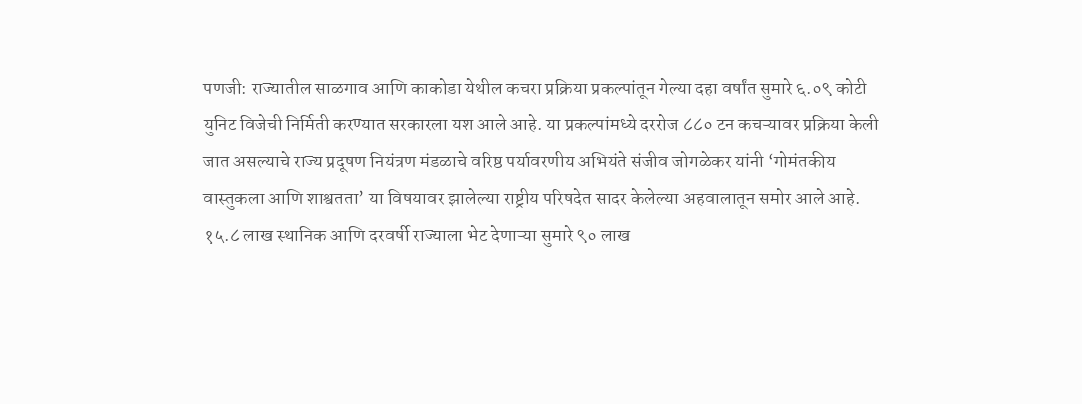पणजी: राज्यातील साळगाव आणि काकोडा येथील कचरा प्रक्रिया प्रकल्पांतून गेल्या दहा वर्षांत सुमारे ६.०९ कोटी युनिट विजेची निर्मिती करण्यात सरकारला यश आले आहे. या प्रकल्पांमध्ये दररोज ८८० टन कचऱ्यावर प्रक्रिया केली जात असल्याचे राज्य प्रदूषण नियंत्रण मंडळाचे वरिष्ठ पर्यावरणीय अभियंते संजीव जोगळेकर यांनी ‘गोमंतकीय वास्तुकला आणि शाश्वतता’ या विषयावर झालेल्या राष्ट्रीय परिषदेत सादर केलेल्या अहवालातून समोर आले आहे.
१५.८ लाख स्थानिक आणि दरवर्षी राज्याला भेट देणाऱ्या सुमारे ९० लाख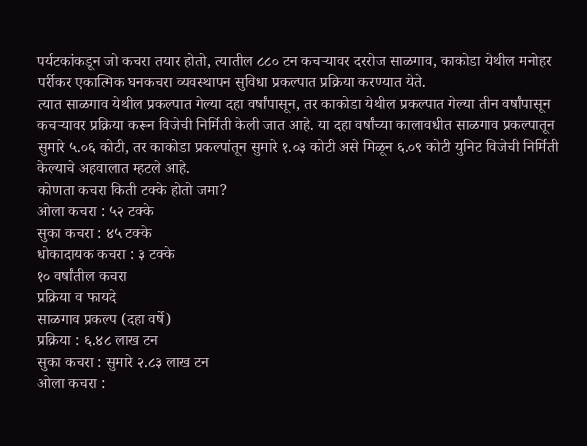पर्यटकांकडून जो कचरा तयार होतो, त्यातील ८८० टन कचऱ्यावर दररोज साळगाव, काकोडा येथील मनोहर पर्रीकर एकात्मिक घनकचरा व्यवस्थापन सुविधा प्रकल्पात प्रक्रिया करण्यात येते.
त्यात साळगाव येथील प्रकल्पात गेल्या दहा वर्षांपासून, तर काकोडा येथील प्रकल्पात गेल्या तीन वर्षांपासून कचऱ्यावर प्रक्रिया करून विजेची निर्मिती केली जात आहे. या दहा वर्षांच्या कालावधीत साळगाव प्रकल्पातून सुमारे ५.०६ कोटी, तर काकोडा प्रकल्पांतून सुमारे १.०३ कोटी असे मिळून ६.०९ कोटी युनिट विजेची निर्मिती केल्याचे अहवालात म्हटले आहे.
कोणता कचरा किती टक्के होतो जमा?
ओला कचरा : ५२ टक्के
सुका कचरा : ४५ टक्के
धोकादायक कचरा : ३ टक्के
१० वर्षांतील कचरा
प्रक्रिया व फायदे
साळगाव प्रकल्प (दहा वर्षे)
प्रक्रिया : ६.४८ लाख टन
सुका कचरा : सुमारे २.८३ लाख टन
ओला कचरा :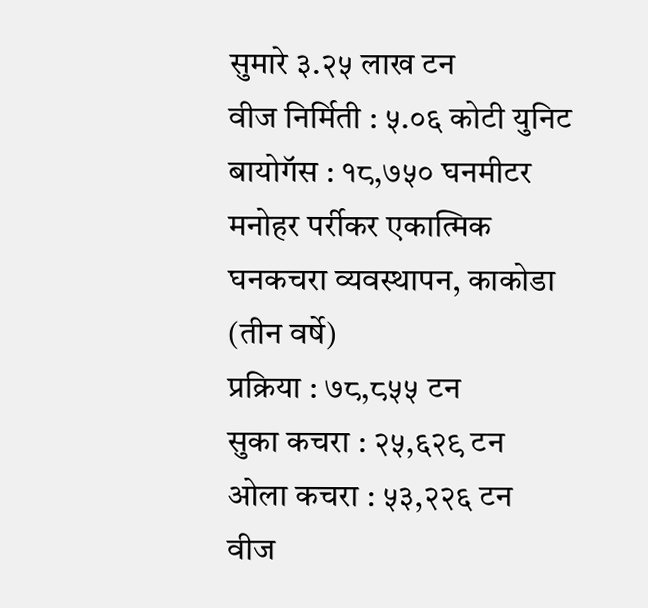सुमारे ३.२५ लाख टन
वीज निर्मिती : ५.०६ कोटी युनिट
बायोगॅस : १८,७५० घनमीटर
मनोहर पर्रीकर एकात्मिक
घनकचरा व्यवस्थापन, काकोडा
(तीन वर्षे)
प्रक्रिया : ७८,८५५ टन
सुका कचरा : २५,६२९ टन
ओला कचरा : ५३,२२६ टन
वीज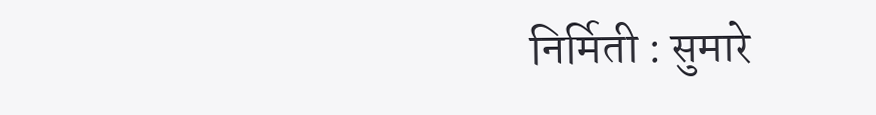निर्मिती : सुमारे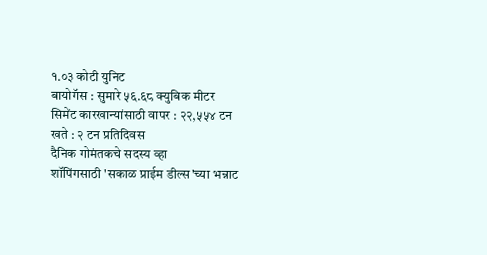१.०३ कोटी युनिट
बायोगॅस : सुमारे ५६.६८ क्युबिक मीटर
सिमेंट कारखान्यांसाठी वापर : २२,५५४ टन
खते : २ टन प्रतिदिवस
दैनिक गोमंतकचे सदस्य व्हा
शॉपिंगसाठी 'सकाळ प्राईम डील्स'च्या भन्नाट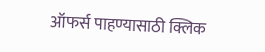ऑफर्स पाहण्यासाठी क्लिक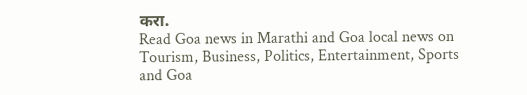करा.
Read Goa news in Marathi and Goa local news on Tourism, Business, Politics, Entertainment, Sports and Goa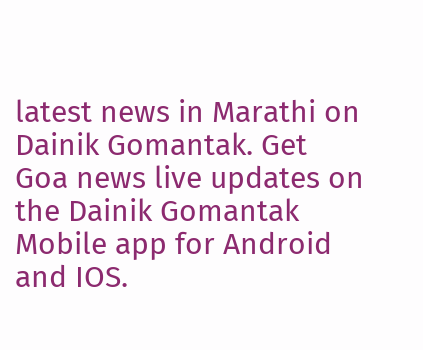latest news in Marathi on Dainik Gomantak. Get Goa news live updates on the Dainik Gomantak Mobile app for Android and IOS.